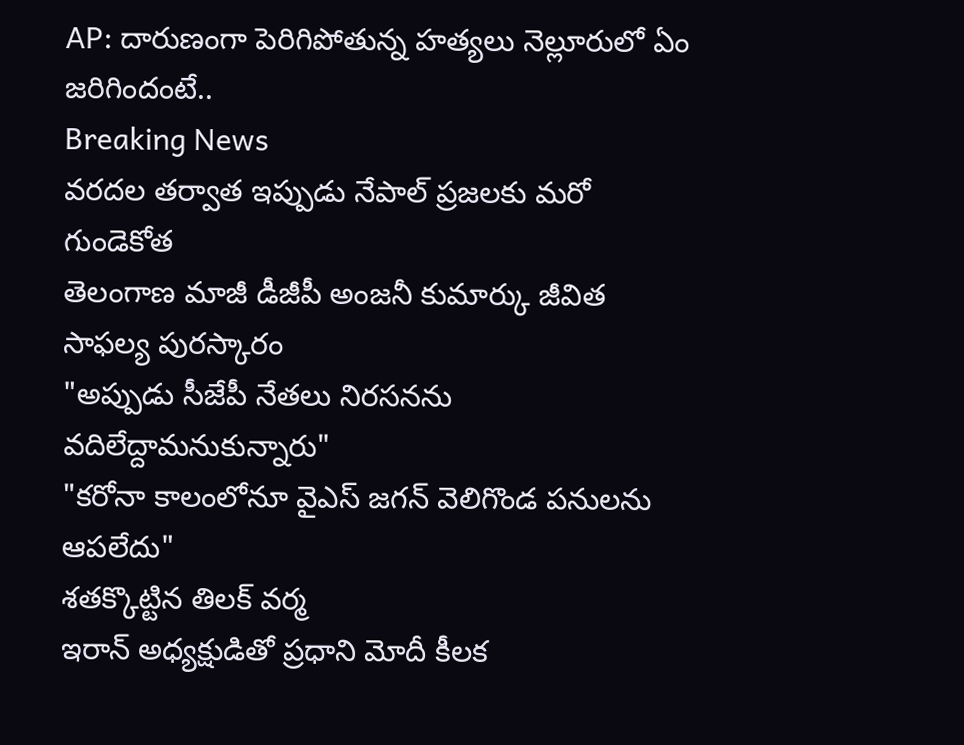AP: దారుణంగా పెరిగిపోతున్న హత్యలు నెల్లూరులో ఏం జరిగిందంటే..
Breaking News
వరదల తర్వాత ఇప్పుడు నేపాల్ ప్రజలకు మరో గుండెకోత
తెలంగాణ మాజీ డీజీపీ అంజనీ కుమార్కు జీవిత సాఫల్య పురస్కారం
"అప్పుడు సీజేపీ నేతలు నిరసనను వదిలేద్దామనుకున్నారు"
"కరోనా కాలంలోనూ వైఎస్ జగన్ వెలిగొండ పనులను ఆపలేదు"
శతక్కొట్టిన తిలక్ వర్మ
ఇరాన్ అధ్యక్షుడితో ప్రధాని మోదీ కీలక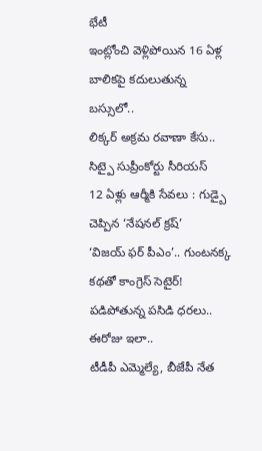భేటీ
ఇంట్లోంచి వెళ్లిపోయిన 16 ఏళ్ల బాలికపై కదులుతున్న బస్సులో..
లిక్కర్ అక్రమ రవాణా కేసు.. సిట్పై సుప్రీంకోర్టు సీరియస్
12 ఏళ్లు ఆర్మీకి సేవలు : గుడ్బై చెప్పిన ‘నేషనల్ క్రష్’
‘విజయ్ ఫర్ పీఎం’.. గుంటనక్క కథతో కాంగ్రెస్ సెటైర్!
పడిపోతున్న పసిడి ధరలు.. ఈరోజు ఇలా..
టీడీపీ ఎమ్మెల్యే, బీజేపీ నేత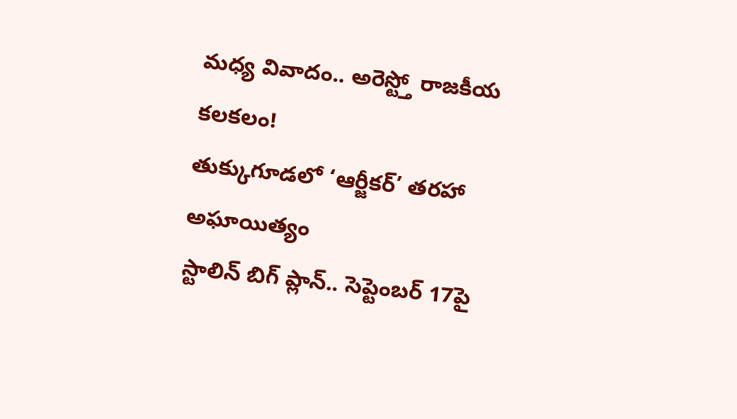మధ్య వివాదం.. అరెస్ట్తో రాజకీయ కలకలం!
తుక్కుగూడలో ‘ఆర్జీకర్’ తరహా అఘాయిత్యం
స్టాలిన్ బిగ్ ప్లాన్.. సెప్టెంబర్ 17పై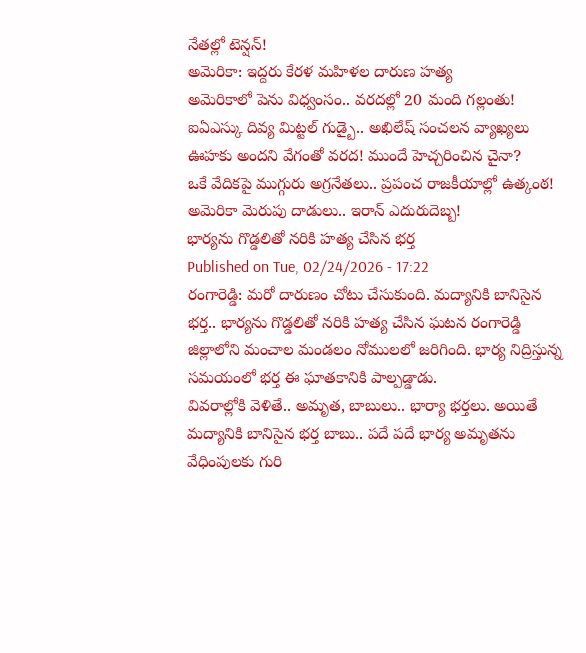నేతల్లో టెన్షన్!
అమెరికా: ఇద్దరు కేరళ మహిళల దారుణ హత్య
అమెరికాలో పెను విధ్వంసం.. వరదల్లో 20 మంది గల్లంతు!
ఐఏఎస్కు దివ్య మిట్టల్ గుడ్బై.. అఖిలేష్ సంచలన వ్యాఖ్యలు
ఊహకు అందని వేగంతో వరద! ముందే హెచ్చరించిన చైనా?
ఒకే వేదికపై ముగ్గురు అగ్రనేతలు.. ప్రపంచ రాజకీయాల్లో ఉత్కంఠ!
అమెరికా మెరుపు దాడులు.. ఇరాన్ ఎదురుదెబ్బ!
భార్యను గొడ్డలితో నరికి హత్య చేసిన భర్త
Published on Tue, 02/24/2026 - 17:22
రంగారెడ్డి: మరో దారుణం చోటు చేసుకుంది. మద్యానికి బానిసైన భర్త.. భార్యను గొడ్డలితో నరికి హత్య చేసిన ఘటన రంగారెడ్డి జిల్లాలోని మంచాల మండలం నోములలో జరిగింది. భార్య నిద్రిస్తున్న సమయంలో భర్త ఈ ఘాతకానికి పాల్పడ్డాడు.
వివరాల్లోకి వెళితే.. అమృత, బాబులు.. భార్యా భర్తలు. అయితే మద్యానికి బానిసైన భర్త బాబు.. పదే పదే భార్య అమృతను వేధింపులకు గురి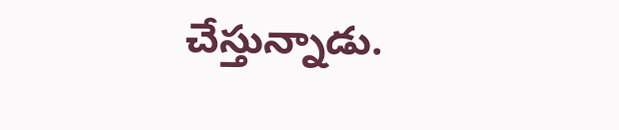చేస్తున్నాడు.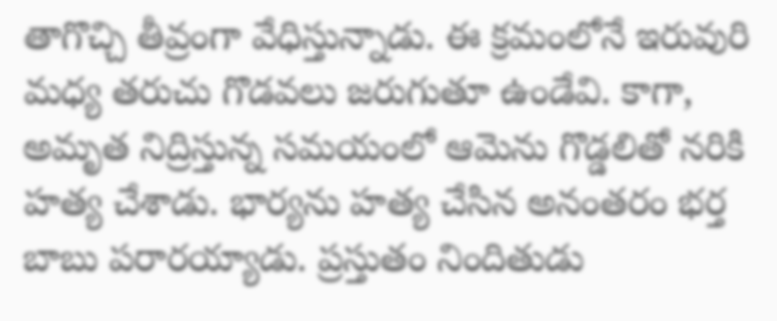తాగొచ్చి తీవ్రంగా వేధిస్తున్నాడు. ఈ క్రమంలోనే ఇరువురి మధ్య తరుచు గొడవలు జరుగుతూ ఉండేవి. కాగా, అమృత నిద్రిస్తున్న సమయంలో ఆమెను గొడ్డలితో నరికి హత్య చేశాడు. భార్యను హత్య చేసిన అనంతరం భర్త బాబు పరారయ్యాడు. ప్రస్తుతం నిందితుడు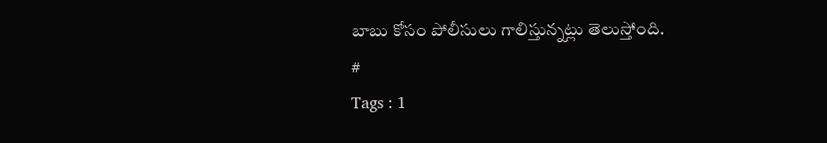బాబు కోసం పోలీసులు గాలిస్తున్నట్లు తెలుస్తోంది.
#
Tags : 1